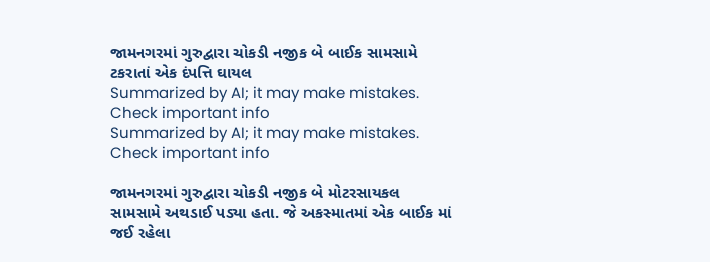જામનગરમાં ગુરુદ્વારા ચોકડી નજીક બે બાઈક સામસામે ટકરાતાં એક દંપત્તિ ઘાયલ
Summarized by AI; it may make mistakes. Check important info
Summarized by AI; it may make mistakes. Check important info

જામનગરમાં ગુરુદ્વારા ચોકડી નજીક બે મોટરસાયકલ સામસામે અથડાઈ પડ્યા હતા. જે અકસ્માતમાં એક બાઈક માં જઈ રહેલા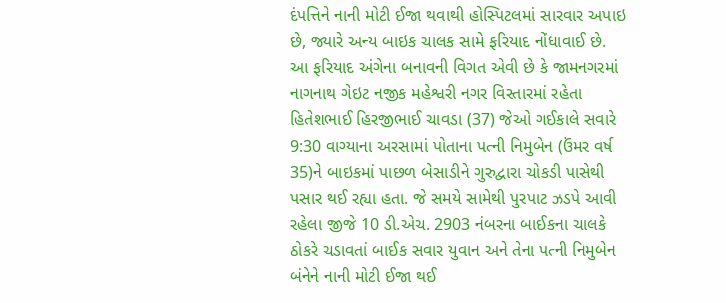દંપત્તિને નાની મોટી ઈજા થવાથી હોસ્પિટલમાં સારવાર અપાઇ છે, જ્યારે અન્ય બાઇક ચાલક સામે ફરિયાદ નોંધાવાઈ છે.
આ ફરિયાદ અંગેના બનાવની વિગત એવી છે કે જામનગરમાં નાગનાથ ગેઇટ નજીક મહેશ્વરી નગર વિસ્તારમાં રહેતા હિતેશભાઈ હિરજીભાઈ ચાવડા (37) જેઓ ગઈકાલે સવારે 9:30 વાગ્યાના અરસામાં પોતાના પત્ની નિમુબેન (ઉંમર વર્ષ 35)ને બાઇકમાં પાછળ બેસાડીને ગુરુદ્વારા ચોકડી પાસેથી પસાર થઈ રહ્યા હતા. જે સમયે સામેથી પુરપાટ ઝડપે આવી રહેલા જીજે 10 ડી.એચ. 2903 નંબરના બાઈકના ચાલકે ઠોકરે ચડાવતાં બાઈક સવાર યુવાન અને તેના પત્ની નિમુબેન બંનેને નાની મોટી ઈજા થઈ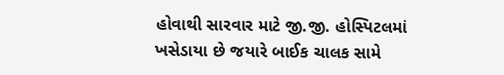હોવાથી સારવાર માટે જી.જી. હોસ્પિટલમાં ખસેડાયા છે જયારે બાઈક ચાલક સામે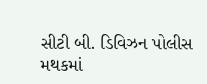સીટી બી. ડિવિઝન પોલીસ મથકમાં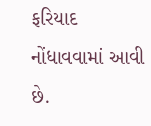ફરિયાદ નોંધાવવામાં આવી છે.